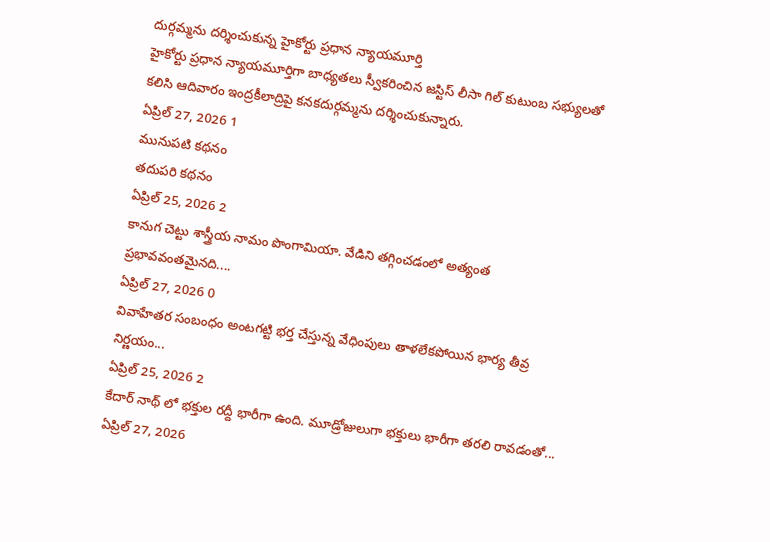దుర్గమ్మను దర్శించుకున్న హైకోర్టు ప్రధాన న్యాయమూర్తి
హైకోర్టు ప్రధాన న్యాయమూర్తిగా బాధ్యతలు స్వీకరించిన జస్టిస్ లీసా గిల్ కుటుంబ సభ్యులతో కలిసి ఆదివారం ఇంద్రకీలాద్రిపై కనకదుర్గమ్మను దర్శించుకున్నారు.
ఏప్రిల్ 27, 2026 1
మునుపటి కథనం
తదుపరి కథనం
ఏప్రిల్ 25, 2026 2
కానుగ చెట్టు శాస్త్రీయ నామం పొంగామియా. వేడిని తగ్గించడంలో అత్యంత ప్రభావవంతమైనది....
ఏప్రిల్ 27, 2026 0
వివాహేతర సంబంధం అంటగట్టి భర్త చేస్తున్న వేధింపులు తాళలేకపోయిన భార్య తీవ్ర నిర్ణయం...
ఏప్రిల్ 25, 2026 2
కేదార్ నాథ్ లో భక్తుల రద్దీ భారీగా ఉంది. మూడ్రోజులుగా భక్తులు భారీగా తరలి రావడంతో...
ఏప్రిల్ 27, 2026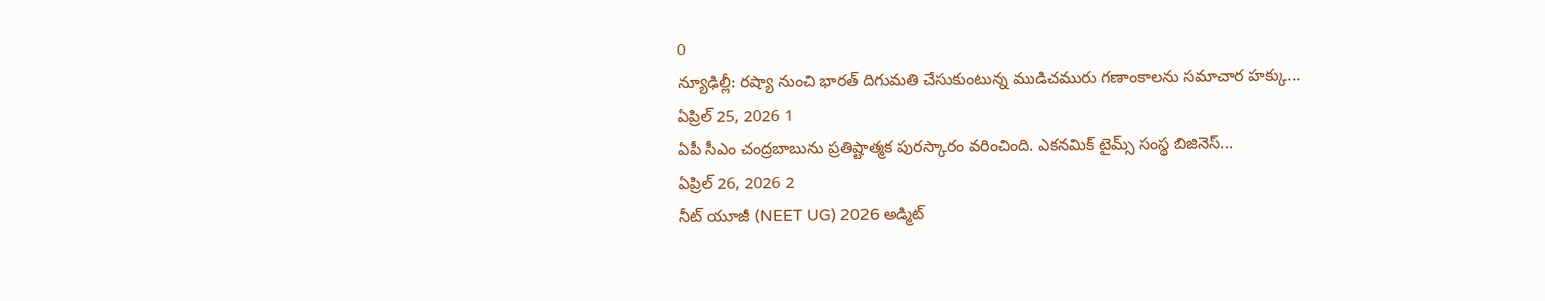0
న్యూఢిల్లీ: రష్యా నుంచి భారత్ దిగుమతి చేసుకుంటున్న ముడిచమురు గణాంకాలను సమాచార హక్కు...
ఏప్రిల్ 25, 2026 1
ఏపీ సీఎం చంద్రబాబును ప్రతిష్టాత్మక పురస్కారం వరించింది. ఎకనమిక్ టైమ్స్ సంస్థ బిజినెస్...
ఏప్రిల్ 26, 2026 2
నీట్ యూజీ (NEET UG) 2026 అడ్మిట్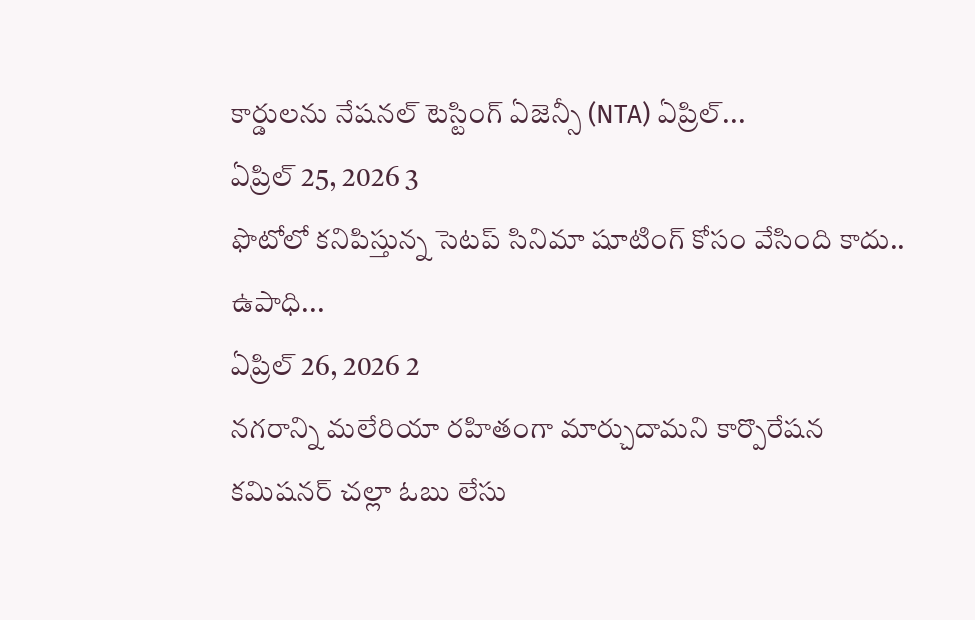కార్డులను నేషనల్ టెస్టింగ్ ఏజెన్సీ (NTA) ఏప్రిల్...
ఏప్రిల్ 25, 2026 3
ఫొటోలో కనిపిస్తున్న సెటప్ సినిమా షూటింగ్ కోసం వేసింది కాదు.. ఉపాధి...
ఏప్రిల్ 26, 2026 2
నగరాన్ని మలేరియా రహితంగా మార్చుదామని కార్పొరేషన కమిషనర్ చల్లా ఓబు లేసు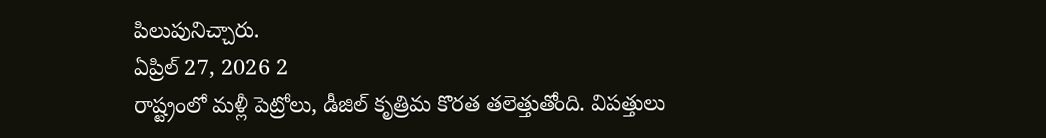పిలుపునిచ్చారు.
ఏప్రిల్ 27, 2026 2
రాష్ట్రంలో మళ్లీ పెట్రోలు, డీజిల్ కృత్రిమ కొరత తలెత్తుతోంది. విపత్తులు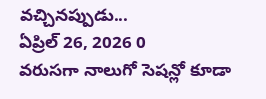వచ్చినప్పుడు...
ఏప్రిల్ 26, 2026 0
వరుసగా నాలుగో సెషన్లో కూడా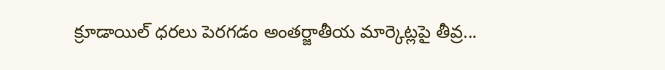క్రూడాయిల్ ధరలు పెరగడం అంతర్జాతీయ మార్కెట్లపై తీవ్ర...